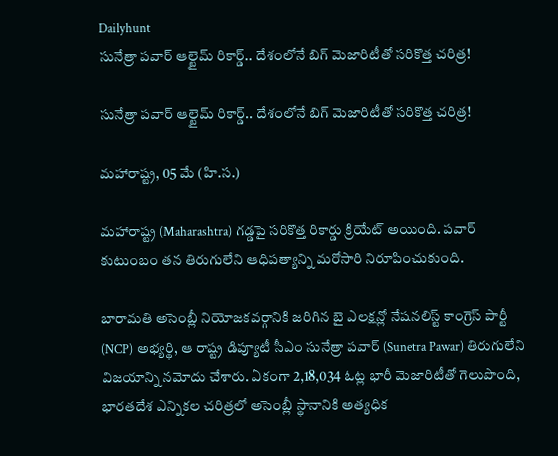Dailyhunt
సునేత్రా పవార్ ఆల్టైమ్ రికార్డ్.. దేశంలోనే బిగ్ మెజారిటీతో సరికొత్త చరిత్ర!

సునేత్రా పవార్ ఆల్టైమ్ రికార్డ్.. దేశంలోనే బిగ్ మెజారిటీతో సరికొత్త చరిత్ర!

మహారాష్ట్ర, 05 మే (హి.స.)

మహారాష్ట్ర (Maharashtra) గడ్డపై సరికొత్త రికార్డు క్రియేట్ అయింది. పవార్ కుటుంబం తన తిరుగులేని ఆధిపత్యాన్ని మరోసారి నిరూపించుకుంది.

బారామతి అసెంబ్లీ నియోజకవర్గానికి జరిగిన బై ఎలక్షన్లో నేషనలిస్ట్ కాంగ్రెస్ పార్టీ (NCP) అభ్యర్థి, ఆ రాష్ట్ర డిప్యూటీ సీఎం సునేత్రా పవార్ (Sunetra Pawar) తిరుగులేని విజయాన్ని నమోదు చేశారు. ఏకంగా 2,18,034 ఓట్ల భారీ మెజారిటీతో గెలుపొంది, భారతదేశ ఎన్నికల చరిత్రలో అసెంబ్లీ స్థానానికి అత్యధిక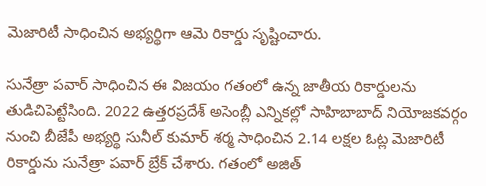మెజారిటీ సాధించిన అభ్యర్థిగా ఆమె రికార్డు సృష్టించారు.

సునేత్రా పవార్ సాధించిన ఈ విజయం గతంలో ఉన్న జాతీయ రికార్డులను తుడిచిపెట్టేసింది. 2022 ఉత్తరప్రదేశ్ అసెంబ్లీ ఎన్నికల్లో సాహిబాబాద్ నియోజకవర్గం నుంచి బీజేపీ అభ్యర్థి సునీల్ కుమార్ శర్మ సాధించిన 2.14 లక్షల ఓట్ల మెజారిటీ రికార్డును సునేత్రా పవార్ బ్రేక్ చేశారు. గతంలో అజిత్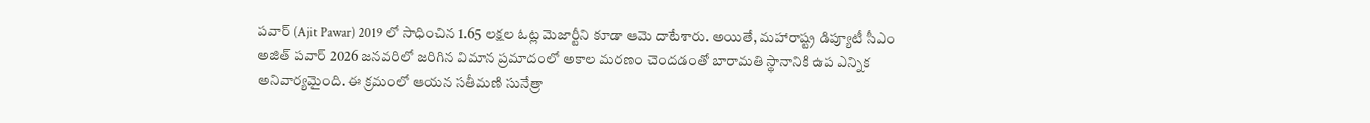పవార్ (Ajit Pawar) 2019 లో సాధించిన 1.65 లక్షల ఓట్ల మెజార్టీని కూడా ఆమె దాటేశారు. అయితే, మహారాష్ట్ర డిప్యూటీ సీఎం అజిత్ పవార్ 2026 జనవరిలో జరిగిన విమాన ప్రమాదంలో అకాల మరణం చెందడంతో బారామతి స్థానానికి ఉప ఎన్నిక అనివార్యమైంది. ఈ క్రమంలో ఆయన సతీమణి సునేత్రా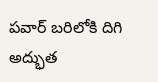పవార్ బరిలోకి దిగి అద్భుత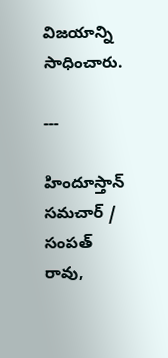విజయాన్ని సాధించారు.

---

హిందూస్తాన్ సమచార్ / సంపత్ రావు,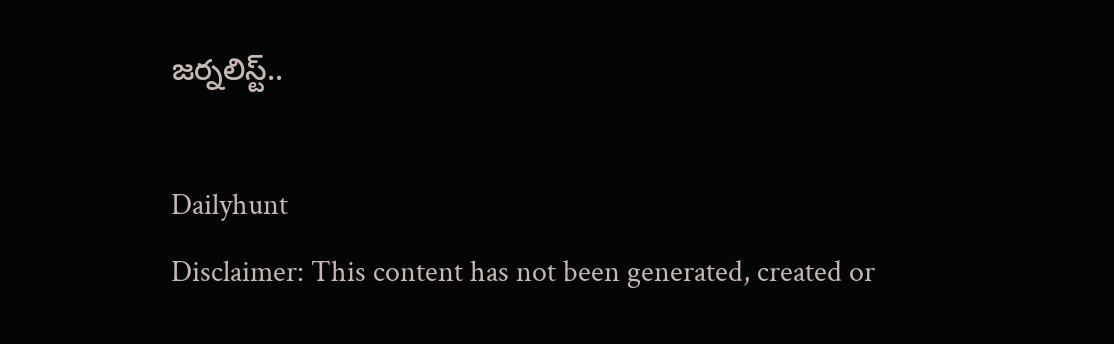జర్నలిస్ట్..

Dailyhunt
Disclaimer: This content has not been generated, created or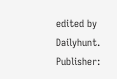edited by Dailyhunt. Publisher: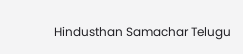Hindusthan Samachar Telugu